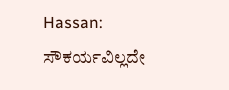Hassan: ಸೌಕರ್ಯವಿಲ್ಲದೇ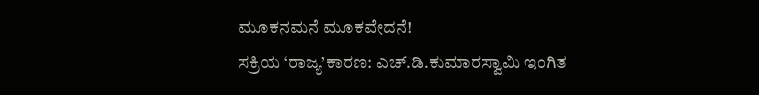ಮೂಕನಮನೆ ಮೂಕವೇದನೆ!
ಸಕ್ರಿಯ ‘ರಾಜ್ಯ’ಕಾರಣ: ಎಚ್.ಡಿ.ಕುಮಾರಸ್ವಾಮಿ ಇಂಗಿತ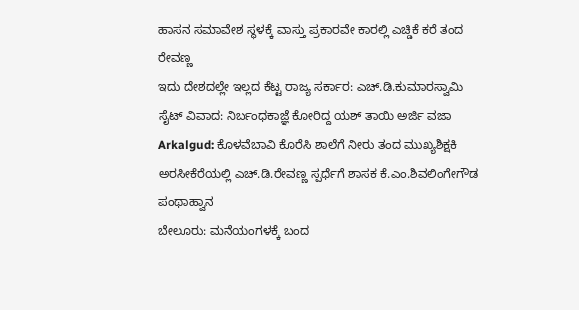ಹಾಸನ ಸಮಾವೇಶ ಸ್ಥಳಕ್ಕೆ ವಾಸ್ತು ಪ್ರಕಾರವೇ ಕಾರಲ್ಲಿ ಎಚ್ಡಿಕೆ ಕರೆ ತಂದ ರೇವಣ್ಣ
ಇದು ದೇಶದಲ್ಲೇ ಇಲ್ಲದ ಕೆಟ್ಟ ರಾಜ್ಯ ಸರ್ಕಾರ: ಎಚ್.ಡಿ.ಕುಮಾರಸ್ವಾಮಿ
ಸೈಟ್ ವಿವಾದ: ನಿರ್ಬಂಧಕಾಜ್ಞೆ ಕೋರಿದ್ದ ಯಶ್ ತಾಯಿ ಅರ್ಜಿ ವಜಾ
Arkalgud: ಕೊಳವೆಬಾವಿ ಕೊರೆಸಿ ಶಾಲೆಗೆ ನೀರು ತಂದ ಮುಖ್ಯಶಿಕ್ಷಕಿ
ಅರಸೀಕೆರೆಯಲ್ಲಿ ಎಚ್.ಡಿ.ರೇವಣ್ಣ ಸ್ಪರ್ಧೆಗೆ ಶಾಸಕ ಕೆ.ಎಂ.ಶಿವಲಿಂಗೇಗೌಡ ಪಂಥಾಹ್ವಾನ
ಬೇಲೂರು: ಮನೆಯಂಗಳಕ್ಕೆ ಬಂದ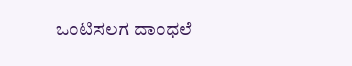ಒಂಟಿಸಲಗ ದಾಂಧಲೆ